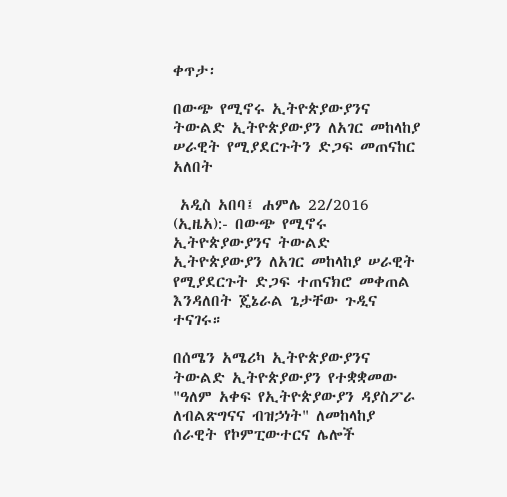ቀጥታ፡

በውጭ የሚኖሩ ኢትዮጵያውያንና ትውልድ ኢትዮጵያውያን ለአገር መከላከያ ሠራዊት የሚያደርጉትን ድጋፍ መጠናከር አለበት

 አዲስ አበባ፤ ሐምሌ 22/2016 (ኢዜአ):- በውጭ የሚኖሩ ኢትዮጵያውያንና ትውልድ ኢትዮጵያውያን ለአገር መከላከያ ሠራዊት የሚያደርጉት ድጋፍ ተጠናክሮ መቀጠል እንዳለበት ጄኔራል ጌታቸው ጉዲና ተናገሩ።

በሰሜን አሜሪካ ኢትዮጵያውያንና ትውልድ ኢትዮጵያውያን የተቋቋመው "ዓለም አቀፍ የኢትዮጵያውያን ዳያስፖራ ለብልጽግናና ብዝኃነት" ለመከላከያ ሰራዊት የኮምፒውተርና ሌሎች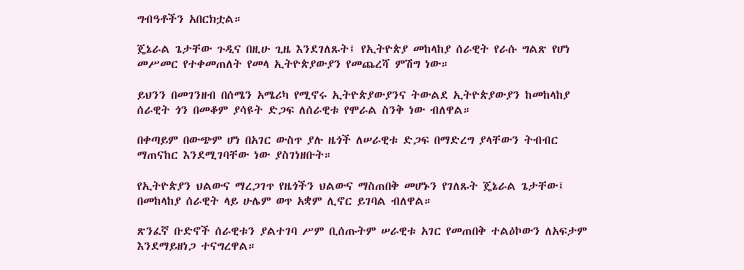ግብዓቶችን አበርክቷል።

ጄኔራል ጌታቸው ጉዲና በዚሁ ጊዜ እንደገለጹት፤ የኢትዮጵያ መከላከያ ሰራዊት የራሱ ግልጽ የሆነ መሥመር የተቀመጠለት የመላ ኢትዮጵያውያን የመጨረሻ ምሽግ ነው።

ይህንን በመገንዘብ በሰሜን አሜሪካ የሚኖሩ ኢትዮጵያውያንና ትውልደ ኢትዮጵያውያን ከመከላከያ ሰራዊት ጎን በመቆም ያሳዩት ድጋፍ ለሰራዊቱ የሞራል ስንቅ ነው ብለዋል።

በቀጣይም በውጭም ሆነ በአገር ውስጥ ያሉ ዜጎች ለሠራዊቱ ድጋፍ በማድረግ ያላቸውን ትብብር ማጠናከር እንደሚገባቸው ነው ያስገነዘቡት።

የኢትዮጵያን ህልውና ማረጋገጥ የዜጎችን ህልውና ማስጠበቅ መሆኑን የገለጹት ጄኔራል ጌታቸው፤ በመከላከያ ሰራዊት ላይ ሁሌም ወጥ አቋም ሊኖር ይገባል ብለዋል።

ጽንፈኛ ቡድኖች ሰራዊቱን ያልተገባ ሥም ቢሰጡትም ሠራዊቱ አገር የመጠበቅ ተልዕኮውን ለአፍታም እንደማይዘነጋ ተናግረዋል።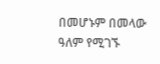በመሆኑም በመላው ዓለም የሚገኙ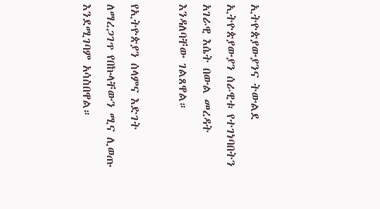ኢትዮጵያውያንና ትውልደ ኢትዮጵያውያን ሰራዊቱ የተገነባበትን አገራዊ እሴት በውል መረዳት እንዳለባቸው ገልጸዋል።

የኢትዮጵያን ሰላምና እድገት ለማረጋገጥ የበኩላቸውን ሚና ሊወጡ እንደሚገባም አሳስበዋል።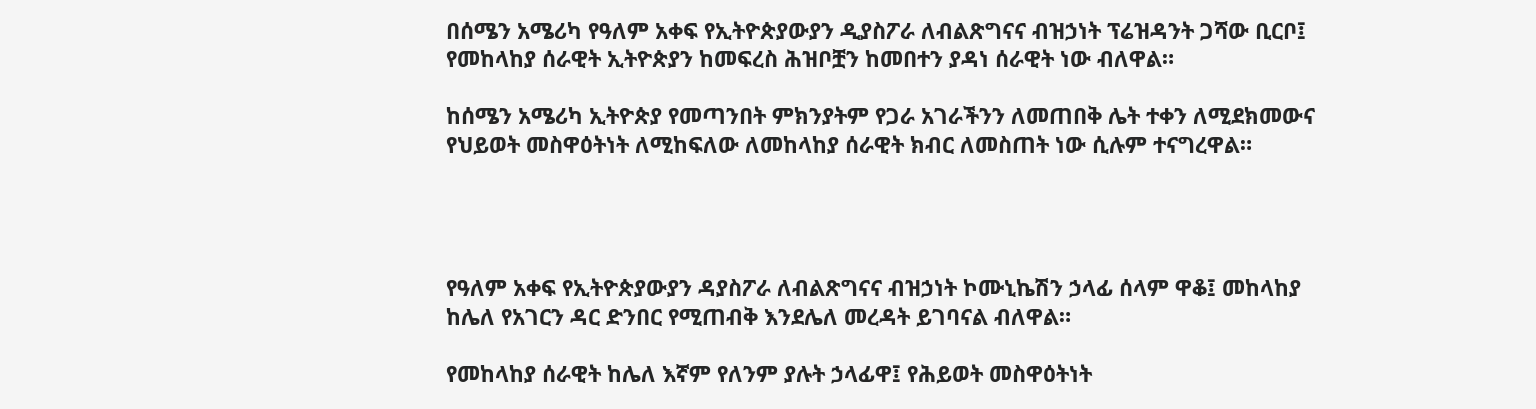በሰሜን አሜሪካ የዓለም አቀፍ የኢትዮጵያውያን ዲያስፖራ ለብልጽግናና ብዝኃነት ፕሬዝዳንት ጋሻው ቢርቦ፤ የመከላከያ ሰራዊት ኢትዮጵያን ከመፍረስ ሕዝቦቿን ከመበተን ያዳነ ሰራዊት ነው ብለዋል።

ከሰሜን አሜሪካ ኢትዮጵያ የመጣንበት ምክንያትም የጋራ አገራችንን ለመጠበቅ ሌት ተቀን ለሚደክመውና የህይወት መስዋዕትነት ለሚከፍለው ለመከላከያ ሰራዊት ክብር ለመስጠት ነው ሲሉም ተናግረዋል።




የዓለም አቀፍ የኢትዮጵያውያን ዳያስፖራ ለብልጽግናና ብዝኃነት ኮሙኒኬሽን ኃላፊ ሰላም ዋቆ፤ መከላከያ ከሌለ የአገርን ዳር ድንበር የሚጠብቅ እንደሌለ መረዳት ይገባናል ብለዋል።

የመከላከያ ሰራዊት ከሌለ እኛም የለንም ያሉት ኃላፊዋ፤ የሕይወት መስዋዕትነት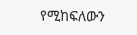የሚከፍለውን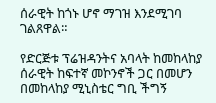ሰራዊት ከጎኑ ሆኖ ማገዝ እንደሚገባ ገልጸዋል።

የድርጅቱ ፕሬዝዳንትና አባላት ከመከላከያ ሰራዊት ከፍተኛ መኮንኖች ጋር በመሆን በመከላከያ ሚኒስቴር ግቢ ችግኝ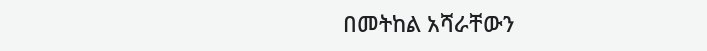በመትከል አሻራቸውን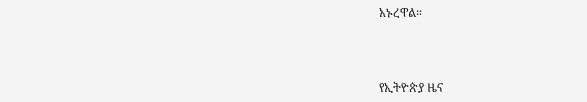አኑረዋል።



የኢትዮጵያ ዜና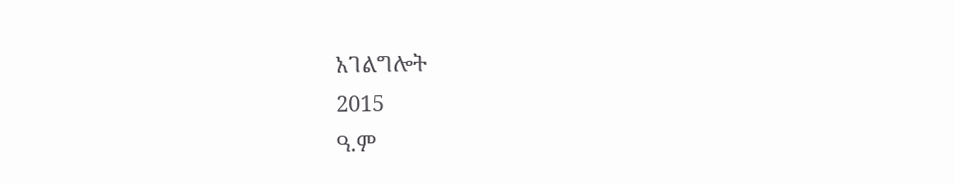አገልግሎት
2015
ዓ.ም